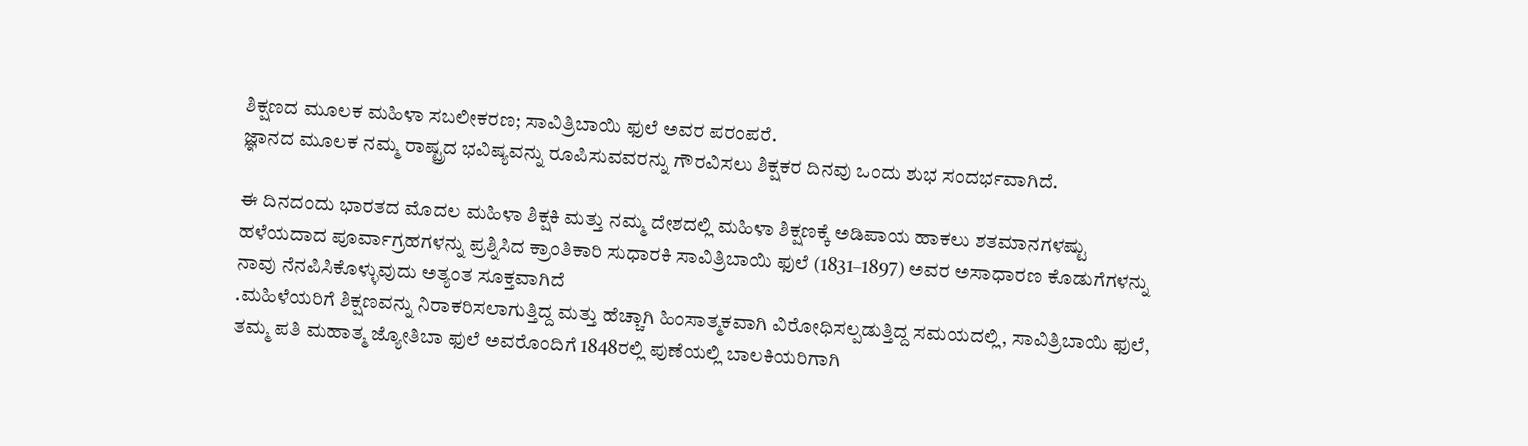ಶಿಕ್ಷಣದ ಮೂಲಕ ಮಹಿಳಾ ಸಬಲೀಕರಣ; ಸಾವಿತ್ರಿಬಾಯಿ ಫುಲೆ ಅವರ ಪರಂಪರೆ.
ಜ್ಞಾನದ ಮೂಲಕ ನಮ್ಮ ರಾಷ್ಟ್ರದ ಭವಿಷ್ಯವನ್ನು ರೂಪಿಸುವವರನ್ನು ಗೌರವಿಸಲು ಶಿಕ್ಷಕರ ದಿನವು ಒಂದು ಶುಭ ಸಂದರ್ಭವಾಗಿದೆ.

ಈ ದಿನದಂದು ಭಾರತದ ಮೊದಲ ಮಹಿಳಾ ಶಿಕ್ಷಕಿ ಮತ್ತು ನಮ್ಮ ದೇಶದಲ್ಲಿ ಮಹಿಳಾ ಶಿಕ್ಷಣಕ್ಕೆ ಅಡಿಪಾಯ ಹಾಕಲು ಶತಮಾನಗಳಷ್ಟು ಹಳೆಯದಾದ ಪೂರ್ವಾಗ್ರಹಗಳನ್ನು ಪ್ರಶ್ನಿಸಿದ ಕ್ರಾಂತಿಕಾರಿ ಸುಧಾರಕಿ ಸಾವಿತ್ರಿಬಾಯಿ ಫುಲೆ (1831–1897) ಅವರ ಅಸಾಧಾರಣ ಕೊಡುಗೆಗಳನ್ನು ನಾವು ನೆನಪಿಸಿಕೊಳ್ಳುವುದು ಅತ್ಯಂತ ಸೂಕ್ತವಾಗಿದೆ
.ಮಹಿಳೆಯರಿಗೆ ಶಿಕ್ಷಣವನ್ನು ನಿರಾಕರಿಸಲಾಗುತ್ತಿದ್ದ ಮತ್ತು ಹೆಚ್ಚಾಗಿ ಹಿಂಸಾತ್ಮಕವಾಗಿ ವಿರೋಧಿಸಲ್ಪಡುತ್ತಿದ್ದ ಸಮಯದಲ್ಲಿ, ಸಾವಿತ್ರಿಬಾಯಿ ಫುಲೆ, ತಮ್ಮ ಪತಿ ಮಹಾತ್ಮ ಜ್ಯೋತಿಬಾ ಫುಲೆ ಅವರೊಂದಿಗೆ 1848ರಲ್ಲಿ ಪುಣೆಯಲ್ಲಿ ಬಾಲಕಿಯರಿಗಾಗಿ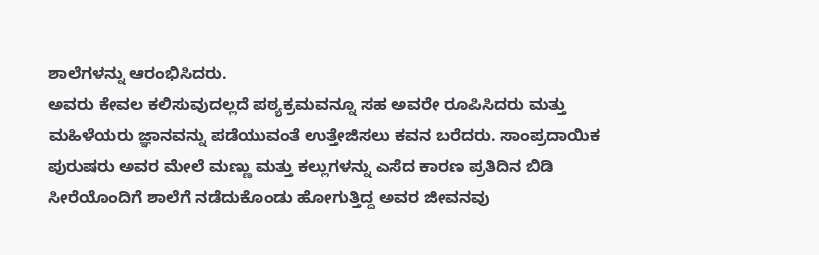ಶಾಲೆಗಳನ್ನು ಆರಂಭಿಸಿದರು.
ಅವರು ಕೇವಲ ಕಲಿಸುವುದಲ್ಲದೆ ಪಠ್ಯಕ್ರಮವನ್ನೂ ಸಹ ಅವರೇ ರೂಪಿಸಿದರು ಮತ್ತು ಮಹಿಳೆಯರು ಜ್ಞಾನವನ್ನು ಪಡೆಯುವಂತೆ ಉತ್ತೇಜಿಸಲು ಕವನ ಬರೆದರು. ಸಾಂಪ್ರದಾಯಿಕ ಪುರುಷರು ಅವರ ಮೇಲೆ ಮಣ್ಣು ಮತ್ತು ಕಲ್ಲುಗಳನ್ನು ಎಸೆದ ಕಾರಣ ಪ್ರತಿದಿನ ಬಿಡಿ ಸೀರೆಯೊಂದಿಗೆ ಶಾಲೆಗೆ ನಡೆದುಕೊಂಡು ಹೋಗುತ್ತಿದ್ದ ಅವರ ಜೀವನವು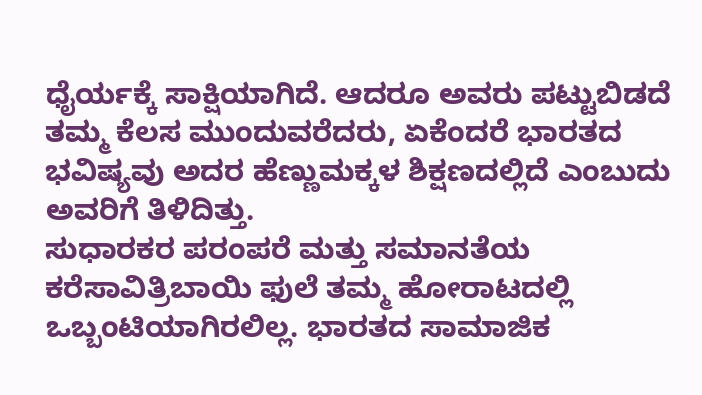ಧೈರ್ಯಕ್ಕೆ ಸಾಕ್ಷಿಯಾಗಿದೆ. ಆದರೂ ಅವರು ಪಟ್ಟುಬಿಡದೆ ತಮ್ಮ ಕೆಲಸ ಮುಂದುವರೆದರು, ಏಕೆಂದರೆ ಭಾರತದ ಭವಿಷ್ಯವು ಅದರ ಹೆಣ್ಣುಮಕ್ಕಳ ಶಿಕ್ಷಣದಲ್ಲಿದೆ ಎಂಬುದು ಅವರಿಗೆ ತಿಳಿದಿತ್ತು.
ಸುಧಾರಕರ ಪರಂಪರೆ ಮತ್ತು ಸಮಾನತೆಯ ಕರೆಸಾವಿತ್ರಿಬಾಯಿ ಫುಲೆ ತಮ್ಮ ಹೋರಾಟದಲ್ಲಿ ಒಬ್ಬಂಟಿಯಾಗಿರಲಿಲ್ಲ. ಭಾರತದ ಸಾಮಾಜಿಕ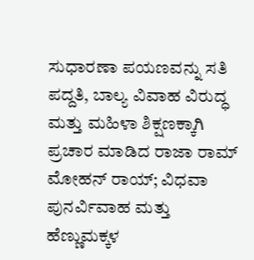ಸುಧಾರಣಾ ಪಯಣವನ್ನು ಸತಿ ಪದ್ದತಿ, ಬಾಲ್ಯ ವಿವಾಹ ವಿರುದ್ಧ ಮತ್ತು ಮಹಿಳಾ ಶಿಕ್ಷಣಕ್ಕಾಗಿ ಪ್ರಚಾರ ಮಾಡಿದ ರಾಜಾ ರಾಮ್ ಮೋಹನ್ ರಾಯ್; ವಿಧವಾ ಪುನರ್ವಿವಾಹ ಮತ್ತು ಹೆಣ್ಣುಮಕ್ಕಳ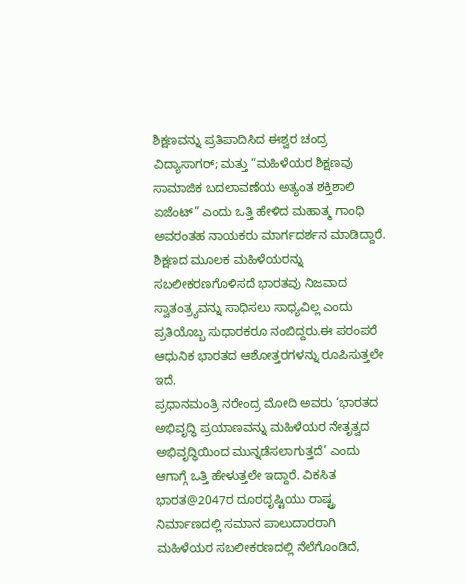ಶಿಕ್ಷಣವನ್ನು ಪ್ರತಿಪಾದಿಸಿದ ಈಶ್ವರ ಚಂದ್ರ ವಿದ್ಯಾಸಾಗರ್; ಮತ್ತು “ಮಹಿಳೆಯರ ಶಿಕ್ಷಣವು ಸಾಮಾಜಿಕ ಬದಲಾವಣೆಯ ಅತ್ಯಂತ ಶಕ್ತಿಶಾಲಿ ಏಜೆಂಟ್” ಎಂದು ಒತ್ತಿ ಹೇಳಿದ ಮಹಾತ್ಮ ಗಾಂಧಿ ಅವರಂತಹ ನಾಯಕರು ಮಾರ್ಗದರ್ಶನ ಮಾಡಿದ್ದಾರೆ. ಶಿಕ್ಷಣದ ಮೂಲಕ ಮಹಿಳೆಯರನ್ನು ಸಬಲೀಕರಣಗೊಳಿಸದೆ ಭಾರತವು ನಿಜವಾದ ಸ್ವಾತಂತ್ರ್ಯವನ್ನು ಸಾಧಿಸಲು ಸಾಧ್ಯವಿಲ್ಲ ಎಂದು ಪ್ರತಿಯೊಬ್ಬ ಸುಧಾರಕರೂ ನಂಬಿದ್ದರು.ಈ ಪರಂಪರೆ ಆಧುನಿಕ ಭಾರತದ ಆಶೋತ್ತರಗಳನ್ನು ರೂಪಿಸುತ್ತಲೇ ಇದೆ.
ಪ್ರಧಾನಮಂತ್ರಿ ನರೇಂದ್ರ ಮೋದಿ ಅವರು ‘ಭಾರತದ ಅಭಿವೃದ್ಧಿ ಪ್ರಯಾಣವನ್ನು ಮಹಿಳೆಯರ ನೇತೃತ್ವದ ಅಭಿವೃದ್ಧಿಯಿಂದ ಮುನ್ನಡೆಸಲಾಗುತ್ತದೆ’ ಎಂದು ಆಗಾಗ್ಗೆ ಒತ್ತಿ ಹೇಳುತ್ತಲೇ ಇದ್ದಾರೆ. ವಿಕಸಿತ ಭಾರತ@2047ರ ದೂರದೃಷ್ಟಿಯು ರಾಷ್ಟ್ರ ನಿರ್ಮಾಣದಲ್ಲಿ ಸಮಾನ ಪಾಲುದಾರರಾಗಿ ಮಹಿಳೆಯರ ಸಬಲೀಕರಣದಲ್ಲಿ ನೆಲೆಗೊಂಡಿದೆ,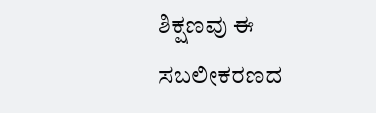ಶಿಕ್ಷಣವು ಈ ಸಬಲೀಕರಣದ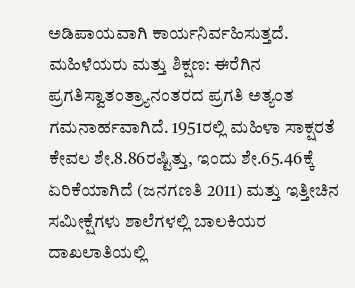ಅಡಿಪಾಯವಾಗಿ ಕಾರ್ಯನಿರ್ವಹಿಸುತ್ತದೆ.
ಮಹಿಳೆಯರು ಮತ್ತು ಶಿಕ್ಷಣ: ಈರೆಗಿನ ಪ್ರಗತಿಸ್ವಾತಂತ್ರ್ಯಾನಂತರದ ಪ್ರಗತಿ ಅತ್ಯಂತ ಗಮನಾರ್ಹವಾಗಿದೆ. 1951ರಲ್ಲಿ ಮಹಿಳಾ ಸಾಕ್ಷರತೆ ಕೇವಲ ಶೇ.8.86ರಷ್ಟಿತ್ತು, ಇಂದು ಶೇ.65.46ಕ್ಕೆ ಏರಿಕೆಯಾಗಿದೆ (ಜನಗಣತಿ 2011) ಮತ್ತು ಇತ್ತೀಚಿನ ಸಮೀಕ್ಷೆಗಳು ಶಾಲೆಗಳಲ್ಲಿ ಬಾಲಕಿಯರ ದಾಖಲಾತಿಯಲ್ಲಿ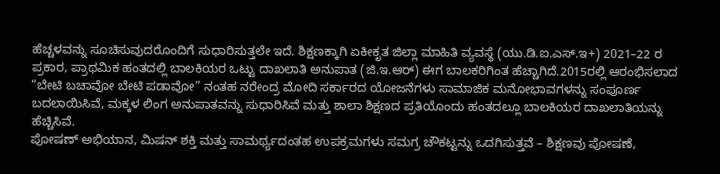ಹೆಚ್ಚಳವನ್ನು ಸೂಚಿಸುವುದರೊಂದಿಗೆ ಸುಧಾರಿಸುತ್ತಲೇ ಇದೆ. ಶಿಕ್ಷಣಕ್ಕಾಗಿ ಏಕೀಕೃತ ಜಿಲ್ಲಾ ಮಾಹಿತಿ ವ್ಯವಸ್ಥೆ (ಯು.ಡಿ.ಐ.ಎಸ್.ಇ+) 2021–22 ರ ಪ್ರಕಾರ, ಪ್ರಾಥಮಿಕ ಹಂತದಲ್ಲಿ ಬಾಲಕಿಯರ ಒಟ್ಟು ದಾಖಲಾತಿ ಅನುಪಾತ (ಜಿ.ಇ.ಆರ್) ಈಗ ಬಾಲಕರಿಗಿಂತ ಹೆಚ್ಚಾಗಿದೆ.2015ರಲ್ಲಿ ಆರಂಭಿಸಲಾದ “ಬೇಟಿ ಬಚಾವೋ ಬೇಟಿ ಪಡಾವೋ” ನಂತಹ ನರೇಂದ್ರ ಮೋದಿ ಸರ್ಕಾರದ ಯೋಜನೆಗಳು ಸಾಮಾಜಿಕ ಮನೋಭಾವಗಳನ್ನು ಸಂಪೂರ್ಣ ಬದಲಾಯಿಸಿವೆ, ಮಕ್ಕಳ ಲಿಂಗ ಅನುಪಾತವನ್ನು ಸುಧಾರಿಸಿವೆ ಮತ್ತು ಶಾಲಾ ಶಿಕ್ಷಣದ ಪ್ರತಿಯೊಂದು ಹಂತದಲ್ಲೂ ಬಾಲಕಿಯರ ದಾಖಲಾತಿಯನ್ನು ಹೆಚ್ಚಿಸಿವೆ.
ಪೋಷಣ್ ಅಭಿಯಾನ, ಮಿಷನ್ ಶಕ್ತಿ ಮತ್ತು ಸಾಮರ್ಥ್ಯದಂತಹ ಉಪಕ್ರಮಗಳು ಸಮಗ್ರ ಚೌಕಟ್ಟನ್ನು ಒದಗಿಸುತ್ತವೆ – ಶಿಕ್ಷಣವು ಪೋಷಣೆ,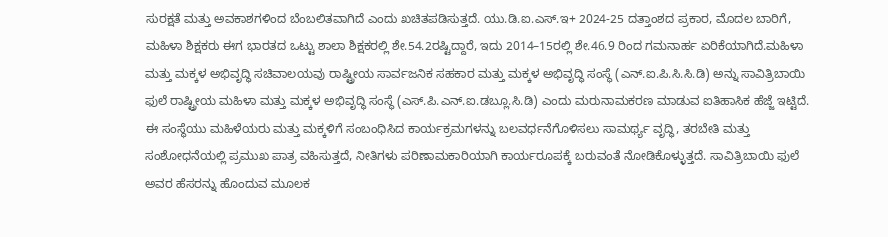ಸುರಕ್ಷತೆ ಮತ್ತು ಅವಕಾಶಗಳಿಂದ ಬೆಂಬಲಿತವಾಗಿದೆ ಎಂದು ಖಚಿತಪಡಿಸುತ್ತದೆ. ಯು.ಡಿ.ಐ.ಎಸ್.ಇ+ 2024-25 ದತ್ತಾಂಶದ ಪ್ರಕಾರ, ಮೊದಲ ಬಾರಿಗೆ, ಮಹಿಳಾ ಶಿಕ್ಷಕರು ಈಗ ಭಾರತದ ಒಟ್ಟು ಶಾಲಾ ಶಿಕ್ಷಕರಲ್ಲಿ ಶೇ.54.2ರಷ್ಟಿದ್ದಾರೆ, ಇದು 2014–15ರಲ್ಲಿ ಶೇ.46.9 ರಿಂದ ಗಮನಾರ್ಹ ಏರಿಕೆಯಾಗಿದೆ.ಮಹಿಳಾ ಮತ್ತು ಮಕ್ಕಳ ಅಭಿವೃದ್ಧಿ ಸಚಿವಾಲಯವು ರಾಷ್ಟ್ರೀಯ ಸಾರ್ವಜನಿಕ ಸಹಕಾರ ಮತ್ತು ಮಕ್ಕಳ ಅಭಿವೃದ್ಧಿ ಸಂಸ್ಥೆ (ಎನ್.ಐ.ಪಿ.ಸಿ.ಸಿ.ಡಿ) ಅನ್ನು ಸಾವಿತ್ರಿಬಾಯಿ ಫುಲೆ ರಾಷ್ಟ್ರೀಯ ಮಹಿಳಾ ಮತ್ತು ಮಕ್ಕಳ ಅಭಿವೃದ್ಧಿ ಸಂಸ್ಥೆ (ಎಸ್.ಪಿ.ಎನ್.ಐ.ಡಬ್ಲೂ.ಸಿ.ಡಿ) ಎಂದು ಮರುನಾಮಕರಣ ಮಾಡುವ ಐತಿಹಾಸಿಕ ಹೆಜ್ಜೆ ಇಟ್ಟಿದೆ. ಈ ಸಂಸ್ಥೆಯು ಮಹಿಳೆಯರು ಮತ್ತು ಮಕ್ಕಳಿಗೆ ಸಂಬಂಧಿಸಿದ ಕಾರ್ಯಕ್ರಮಗಳನ್ನು ಬಲವರ್ಧನೆಗೊಳಿಸಲು ಸಾಮರ್ಥ್ಯ ವೃದ್ಧಿ, ತರಬೇತಿ ಮತ್ತು ಸಂಶೋಧನೆಯಲ್ಲಿ ಪ್ರಮುಖ ಪಾತ್ರ ವಹಿಸುತ್ತದೆ, ನೀತಿಗಳು ಪರಿಣಾಮಕಾರಿಯಾಗಿ ಕಾರ್ಯರೂಪಕ್ಕೆ ಬರುವಂತೆ ನೋಡಿಕೊಳ್ಳುತ್ತದೆ. ಸಾವಿತ್ರಿಬಾಯಿ ಫುಲೆ ಅವರ ಹೆಸರನ್ನು ಹೊಂದುವ ಮೂಲಕ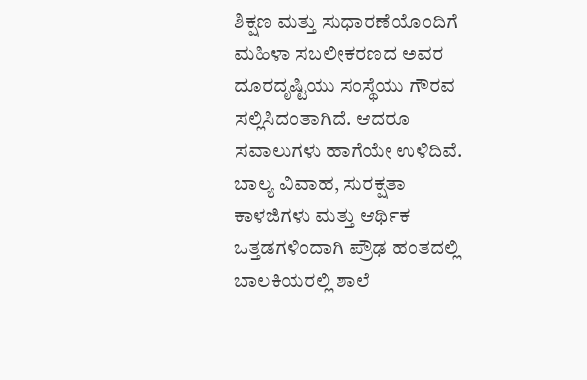ಶಿಕ್ಷಣ ಮತ್ತು ಸುಧಾರಣೆಯೊಂದಿಗೆ ಮಹಿಳಾ ಸಬಲೀಕರಣದ ಅವರ ದೂರದೃಷ್ಟಿಯು ಸಂಸ್ಥೆಯು ಗೌರವ ಸಲ್ಲಿಸಿದಂತಾಗಿದೆ. ಆದರೂ ಸವಾಲುಗಳು ಹಾಗೆಯೇ ಉಳಿದಿವೆ. ಬಾಲ್ಯ ವಿವಾಹ, ಸುರಕ್ಷತಾ ಕಾಳಜಿಗಳು ಮತ್ತು ಆರ್ಥಿಕ ಒತ್ತಡಗಳಿಂದಾಗಿ ಪ್ರೌಢ ಹಂತದಲ್ಲಿ ಬಾಲಕಿಯರಲ್ಲಿ ಶಾಲೆ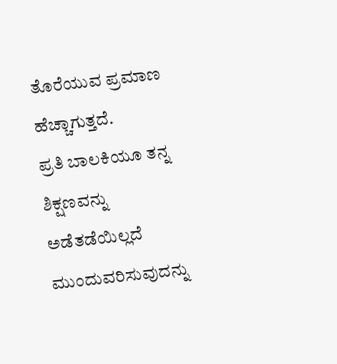ತೊರೆಯುವ ಪ್ರಮಾಣ ಹೆಚ್ಚಾಗುತ್ತದೆ.
ಪ್ರತಿ ಬಾಲಕಿಯೂ ತನ್ನ ಶಿಕ್ಷಣವನ್ನು ಅಡೆತಡೆಯಿಲ್ಲದೆ ಮುಂದುವರಿಸುವುದನ್ನು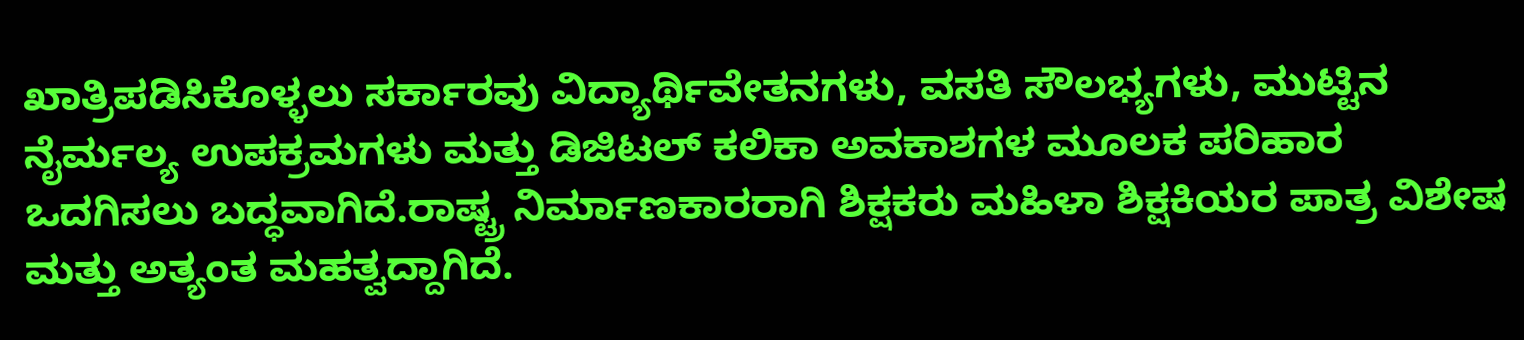ಖಾತ್ರಿಪಡಿಸಿಕೊಳ್ಳಲು ಸರ್ಕಾರವು ವಿದ್ಯಾರ್ಥಿವೇತನಗಳು, ವಸತಿ ಸೌಲಭ್ಯಗಳು, ಮುಟ್ಟಿನ ನೈರ್ಮಲ್ಯ ಉಪಕ್ರಮಗಳು ಮತ್ತು ಡಿಜಿಟಲ್ ಕಲಿಕಾ ಅವಕಾಶಗಳ ಮೂಲಕ ಪರಿಹಾರ ಒದಗಿಸಲು ಬದ್ಧವಾಗಿದೆ.ರಾಷ್ಟ್ರ ನಿರ್ಮಾಣಕಾರರಾಗಿ ಶಿಕ್ಷಕರು ಮಹಿಳಾ ಶಿಕ್ಷಕಿಯರ ಪಾತ್ರ ವಿಶೇಷ ಮತ್ತು ಅತ್ಯಂತ ಮಹತ್ವದ್ದಾಗಿದೆ.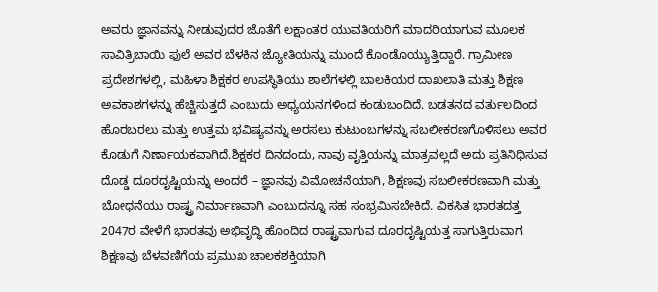ಅವರು ಜ್ಞಾನವನ್ನು ನೀಡುವುದರ ಜೊತೆಗೆ ಲಕ್ಷಾಂತರ ಯುವತಿಯರಿಗೆ ಮಾದರಿಯಾಗುವ ಮೂಲಕ ಸಾವಿತ್ರಿಬಾಯಿ ಫುಲೆ ಅವರ ಬೆಳಕಿನ ಜ್ಯೋತಿಯನ್ನು ಮುಂದೆ ಕೊಂಡೊಯ್ಯುತ್ತಿದ್ದಾರೆ. ಗ್ರಾಮೀಣ ಪ್ರದೇಶಗಳಲ್ಲಿ, ಮಹಿಳಾ ಶಿಕ್ಷಕರ ಉಪಸ್ಥಿತಿಯು ಶಾಲೆಗಳಲ್ಲಿ ಬಾಲಕಿಯರ ದಾಖಲಾತಿ ಮತ್ತು ಶಿಕ್ಷಣ ಅವಕಾಶಗಳನ್ನು ಹೆಚ್ಚಿಸುತ್ತದೆ ಎಂಬುದು ಅಧ್ಯಯನಗಳಿಂದ ಕಂಡುಬಂದಿದೆ. ಬಡತನದ ವರ್ತುಲದಿಂದ ಹೊರಬರಲು ಮತ್ತು ಉತ್ತಮ ಭವಿಷ್ಯವನ್ನು ಅರಸಲು ಕುಟುಂಬಗಳನ್ನು ಸಬಲೀಕರಣಗೊಳಿಸಲು ಅವರ ಕೊಡುಗೆ ನಿರ್ಣಾಯಕವಾಗಿದೆ.ಶಿಕ್ಷಕರ ದಿನದಂದು, ನಾವು ವೃತ್ತಿಯನ್ನು ಮಾತ್ರವಲ್ಲದೆ ಅದು ಪ್ರತಿನಿಧಿಸುವ ದೊಡ್ಡ ದೂರದೃಷ್ಟಿಯನ್ನು ಅಂದರೆ – ಜ್ಞಾನವು ವಿಮೋಚನೆಯಾಗಿ, ಶಿಕ್ಷಣವು ಸಬಲೀಕರಣವಾಗಿ ಮತ್ತು ಬೋಧನೆಯು ರಾಷ್ಟ್ರ ನಿರ್ಮಾಣವಾಗಿ ಎಂಬುದನ್ನೂ ಸಹ ಸಂಭ್ರಮಿಸಬೇಕಿದೆ. ವಿಕಸಿತ ಭಾರತದತ್ತ 2047ರ ವೇಳೆಗೆ ಭಾರತವು ಅಭಿವೃದ್ಧಿ ಹೊಂದಿದ ರಾಷ್ಟ್ರವಾಗುವ ದೂರದೃಷ್ಟಿಯತ್ತ ಸಾಗುತ್ತಿರುವಾಗ ಶಿಕ್ಷಣವು ಬೆಳವಣಿಗೆಯ ಪ್ರಮುಖ ಚಾಲಕಶಕ್ತಿಯಾಗಿ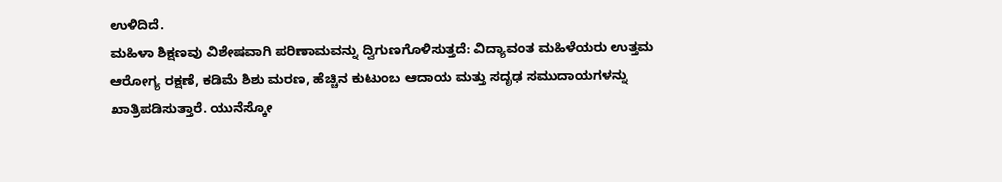ಉಳಿದಿದೆ.
ಮಹಿಳಾ ಶಿಕ್ಷಣವು ವಿಶೇಷವಾಗಿ ಪರಿಣಾಮವನ್ನು ದ್ವಿಗುಣಗೊಳಿಸುತ್ತದೆ: ವಿದ್ಯಾವಂತ ಮಹಿಳೆಯರು ಉತ್ತಮ ಆರೋಗ್ಯ ರಕ್ಷಣೆ, ಕಡಿಮೆ ಶಿಶು ಮರಣ, ಹೆಚ್ಚಿನ ಕುಟುಂಬ ಆದಾಯ ಮತ್ತು ಸದೃಢ ಸಮುದಾಯಗಳನ್ನು ಖಾತ್ರಿಪಡಿಸುತ್ತಾರೆ. ಯುನೆಸ್ಕೋ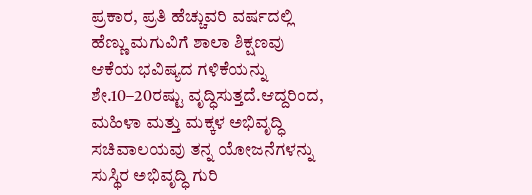ಪ್ರಕಾರ, ಪ್ರತಿ ಹೆಚ್ಚುವರಿ ವರ್ಷದಲ್ಲಿ ಹೆಣ್ಣು ಮಗುವಿಗೆ ಶಾಲಾ ಶಿಕ್ಷಣವು ಆಕೆಯ ಭವಿಷ್ಯದ ಗಳಿಕೆಯನ್ನು ಶೇ.10–20ರಷ್ಟು ವೃದ್ಧಿಸುತ್ತದೆ.ಆದ್ದರಿಂದ, ಮಹಿಳಾ ಮತ್ತು ಮಕ್ಕಳ ಅಭಿವೃದ್ಧಿ ಸಚಿವಾಲಯವು ತನ್ನ ಯೋಜನೆಗಳನ್ನು ಸುಸ್ಥಿರ ಅಭಿವೃದ್ಧಿ ಗುರಿ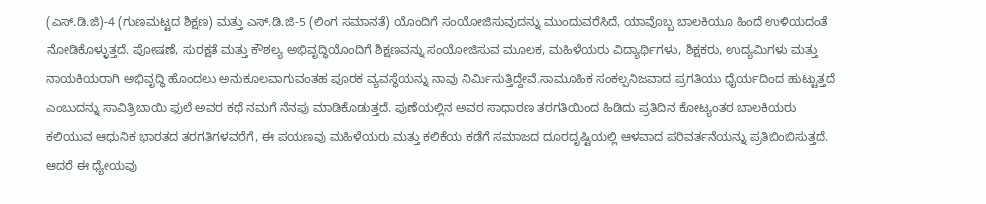(ಎಸ್.ಡಿ.ಜಿ)-4 (ಗುಣಮಟ್ಟದ ಶಿಕ್ಷಣ) ಮತ್ತು ಎಸ್.ಡಿ.ಜಿ-5 (ಲಿಂಗ ಸಮಾನತೆ) ಯೊಂದಿಗೆ ಸಂಯೋಜಿಸುವುದನ್ನು ಮುಂದುವರೆಸಿದೆ, ಯಾವೊಬ್ಬ ಬಾಲಕಿಯೂ ಹಿಂದೆ ಉಳಿಯದಂತೆ ನೋಡಿಕೊಳ್ಳುತ್ತದೆ. ಪೋಷಣೆ, ಸುರಕ್ಷತೆ ಮತ್ತು ಕೌಶಲ್ಯ ಅಭಿವೃದ್ಧಿಯೊಂದಿಗೆ ಶಿಕ್ಷಣವನ್ನು ಸಂಯೋಜಿಸುವ ಮೂಲಕ, ಮಹಿಳೆಯರು ವಿದ್ಯಾರ್ಥಿಗಳು, ಶಿಕ್ಷಕರು, ಉದ್ಯಮಿಗಳು ಮತ್ತು ನಾಯಕಿಯರಾಗಿ ಅಭಿವೃದ್ಧಿ ಹೊಂದಲು ಅನುಕೂಲವಾಗುವಂತಹ ಪೂರಕ ವ್ಯವಸ್ಥೆಯನ್ನು ನಾವು ನಿರ್ಮಿಸುತ್ತಿದ್ದೇವೆ.ಸಾಮೂಹಿಕ ಸಂಕಲ್ಪನಿಜವಾದ ಪ್ರಗತಿಯು ಧೈರ್ಯದಿಂದ ಹುಟ್ಟುತ್ತದೆ ಎಂಬುದನ್ನು ಸಾವಿತ್ರಿಬಾಯಿ ಫುಲೆ ಅವರ ಕಥೆ ನಮಗೆ ನೆನಪು ಮಾಡಿಕೊಡುತ್ತದೆ. ಪುಣೆಯಲ್ಲಿನ ಅವರ ಸಾಧಾರಣ ತರಗತಿಯಿಂದ ಹಿಡಿದು ಪ್ರತಿದಿನ ಕೋಟ್ಯಂತರ ಬಾಲಕಿಯರು ಕಲಿಯುವ ಆಧುನಿಕ ಭಾರತದ ತರಗತಿಗಳವರೆಗೆ, ಈ ಪಯಣವು ಮಹಿಳೆಯರು ಮತ್ತು ಕಲಿಕೆಯ ಕಡೆಗೆ ಸಮಾಜದ ದೂರದೃಷ್ಟಿಯಲ್ಲಿ ಆಳವಾದ ಪರಿವರ್ತನೆಯನ್ನು ಪ್ರತಿಬಿಂಬಿಸುತ್ತದೆ. ಆದರೆ ಈ ಧ್ಯೇಯವು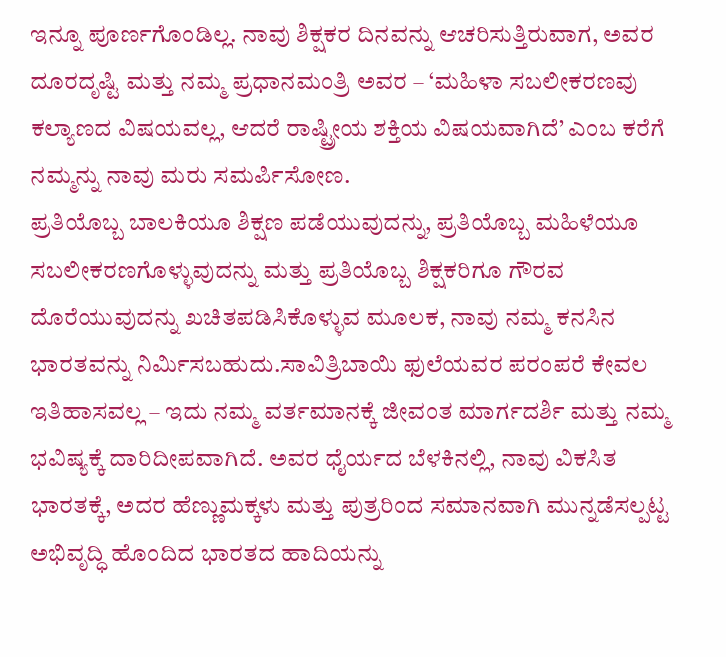ಇನ್ನೂ ಪೂರ್ಣಗೊಂಡಿಲ್ಲ. ನಾವು ಶಿಕ್ಷಕರ ದಿನವನ್ನು ಆಚರಿಸುತ್ತಿರುವಾಗ, ಅವರ ದೂರದೃಷ್ಟಿ ಮತ್ತು ನಮ್ಮ ಪ್ರಧಾನಮಂತ್ರಿ ಅವರ – ‘ಮಹಿಳಾ ಸಬಲೀಕರಣವು ಕಲ್ಯಾಣದ ವಿಷಯವಲ್ಲ, ಆದರೆ ರಾಷ್ಟ್ರೀಯ ಶಕ್ತಿಯ ವಿಷಯವಾಗಿದೆ’ ಎಂಬ ಕರೆಗೆ ನಮ್ಮನ್ನು ನಾವು ಮರು ಸಮರ್ಪಿಸೋಣ.
ಪ್ರತಿಯೊಬ್ಬ ಬಾಲಕಿಯೂ ಶಿಕ್ಷಣ ಪಡೆಯುವುದನ್ನು, ಪ್ರತಿಯೊಬ್ಬ ಮಹಿಳೆಯೂ ಸಬಲೀಕರಣಗೊಳ್ಳುವುದನ್ನು ಮತ್ತು ಪ್ರತಿಯೊಬ್ಬ ಶಿಕ್ಷಕರಿಗೂ ಗೌರವ ದೊರೆಯುವುದನ್ನು ಖಚಿತಪಡಿಸಿಕೊಳ್ಳುವ ಮೂಲಕ, ನಾವು ನಮ್ಮ ಕನಸಿನ ಭಾರತವನ್ನು ನಿರ್ಮಿಸಬಹುದು.ಸಾವಿತ್ರಿಬಾಯಿ ಫುಲೆಯವರ ಪರಂಪರೆ ಕೇವಲ ಇತಿಹಾಸವಲ್ಲ – ಇದು ನಮ್ಮ ವರ್ತಮಾನಕ್ಕೆ ಜೀವಂತ ಮಾರ್ಗದರ್ಶಿ ಮತ್ತು ನಮ್ಮ ಭವಿಷ್ಯಕ್ಕೆ ದಾರಿದೀಪವಾಗಿದೆ. ಅವರ ಧೈರ್ಯದ ಬೆಳಕಿನಲ್ಲಿ, ನಾವು ವಿಕಸಿತ ಭಾರತಕ್ಕೆ, ಅದರ ಹೆಣ್ಣುಮಕ್ಕಳು ಮತ್ತು ಪುತ್ರರಿಂದ ಸಮಾನವಾಗಿ ಮುನ್ನಡೆಸಲ್ಪಟ್ಟ ಅಭಿವೃದ್ಧಿ ಹೊಂದಿದ ಭಾರತದ ಹಾದಿಯನ್ನು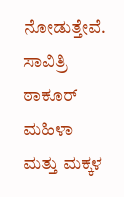ನೋಡುತ್ತೇವೆ.
ಸಾವಿತ್ರಿ ಠಾಕೂರ್ ಮಹಿಳಾ ಮತ್ತು ಮಕ್ಕಳ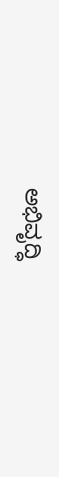ಅಭಿವೃದ್ಧಿ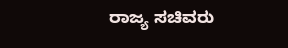ರಾಜ್ಯ ಸಚಿವರು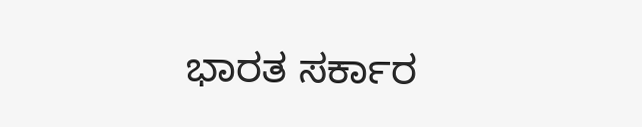ಭಾರತ ಸರ್ಕಾರ